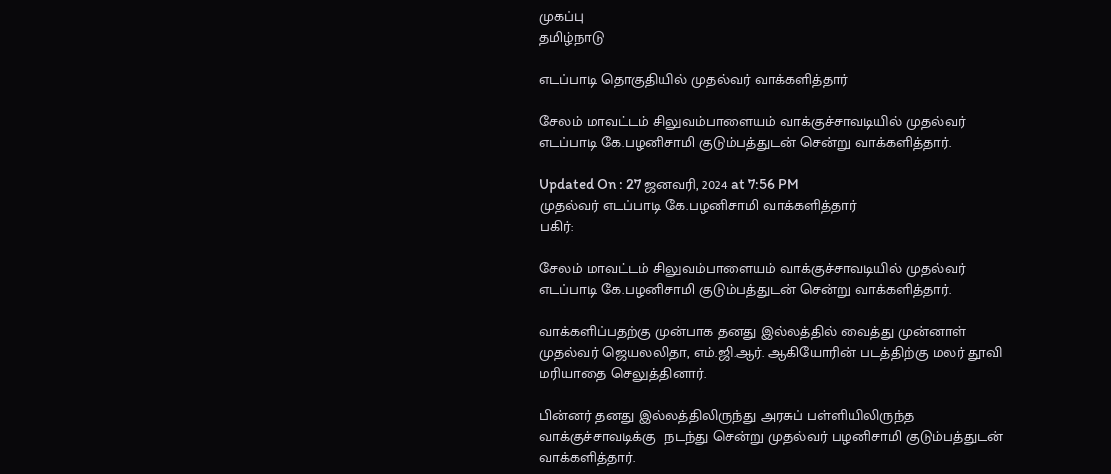முகப்பு
தமிழ்நாடு

எடப்பாடி தொகுதியில் முதல்வர் வாக்களித்தார்

சேலம் மாவட்டம் சிலுவம்பாளையம் வாக்குச்சாவடியில் முதல்வர் எடப்பாடி கே.பழனிசாமி குடும்பத்துடன் சென்று வாக்களித்தார்.

Updated On : 27 ஜனவரி, 2024 at 7:56 PM
முதல்வர் எடப்பாடி கே.பழனிசாமி வாக்களித்தார்
பகிர்:

சேலம் மாவட்டம் சிலுவம்பாளையம் வாக்குச்சாவடியில் முதல்வர் எடப்பாடி கே.பழனிசாமி குடும்பத்துடன் சென்று வாக்களித்தார்.

வாக்களிப்பதற்கு முன்பாக தனது இல்லத்தில் வைத்து முன்னாள் முதல்வர் ஜெயலலிதா, எம்.ஜி.ஆர். ஆகியோரின் படத்திற்கு மலர் தூவி மரியாதை செலுத்தினார்.

பின்னர் தனது இல்லத்திலிருந்து அரசுப் பள்ளியிலிருந்த  வாக்குச்சாவடிக்கு  நடந்து சென்று முதல்வர் பழனிசாமி குடும்பத்துடன் வாக்களித்தார்.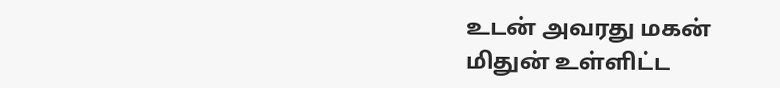உடன் அவரது மகன் மிதுன் உள்ளிட்ட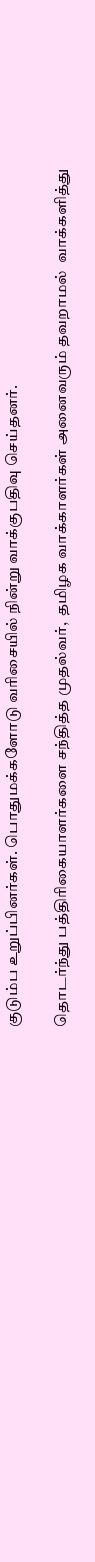குடும்ப உறுப்பினர்கள். பொதுமக்களோடு வரிசையில் நின்று வாக்குபதிவு செய்தனர்.

தொடர்ந்து பத்திரிகையாளர்களை சந்தித்த முதல்வர்,  தமிழக வாக்காளர்கள் அனைவரும் தவறாமல்  வாக்களித்து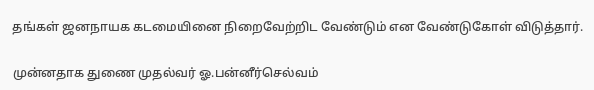தங்கள் ஜனநாயக கடமையினை நிறைவேற்றிட வேண்டும் என வேண்டுகோள் விடுத்தார்.

முன்னதாக துணை முதல்வர் ஓ.பன்னீர்செல்வம்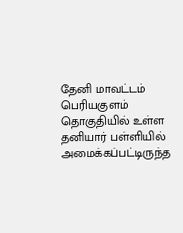தேனி மாவட்டம் பெரியகுளம் தொகுதியில் உள்ள தனியார் பள்ளியில் அமைக்கப்பட்டிருந்த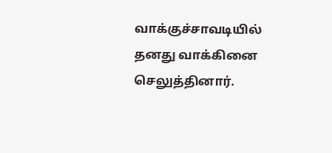வாக்குச்சாவடியில் தனது வாக்கினை செலுத்தினார்.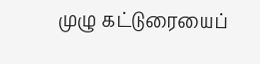முழு கட்டுரையைப்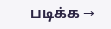படிக்க →